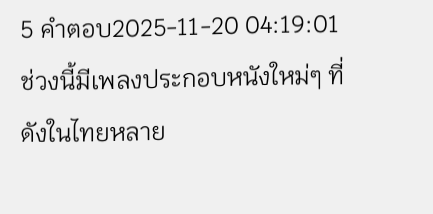5 คำตอบ2025-11-20 04:19:01
ช่วงนี้มีเพลงประกอบหนังใหม่ๆ ที่ดังในไทยหลาย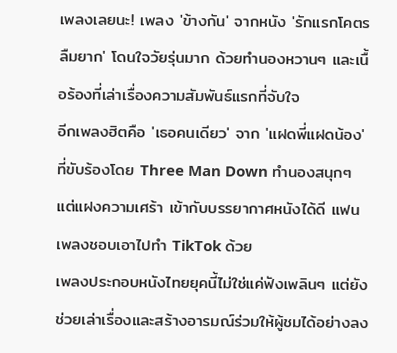เพลงเลยนะ! เพลง 'ข้างกัน' จากหนัง 'รักแรกโคตรลืมยาก' โดนใจวัยรุ่นมาก ด้วยทำนองหวานๆ และเนื้อร้องที่เล่าเรื่องความสัมพันธ์แรกที่จับใจ
อีกเพลงฮิตคือ 'เธอคนเดียว' จาก 'แฝดพี่แฝดน้อง' ที่ขับร้องโดย Three Man Down ทำนองสนุกๆ แต่แฝงความเศร้า เข้ากับบรรยากาศหนังได้ดี แฟนเพลงชอบเอาไปทำ TikTok ด้วย
เพลงประกอบหนังไทยยุคนี้ไม่ใช่แค่ฟังเพลินๆ แต่ยังช่วยเล่าเรื่องและสร้างอารมณ์ร่วมให้ผู้ชมได้อย่างลง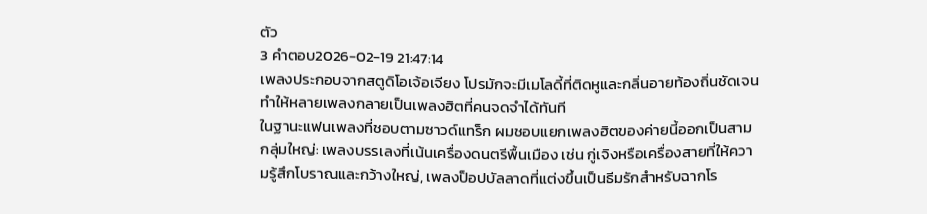ตัว
3 คำตอบ2026-02-19 21:47:14
เพลงประกอบจากสตูดิโอเจ้อเจียง โปรมักจะมีเมโลดี้ที่ติดหูและกลิ่นอายท้องถิ่นชัดเจน ทำให้หลายเพลงกลายเป็นเพลงฮิตที่คนจดจำได้ทันที
ในฐานะแฟนเพลงที่ชอบตามซาวด์แทร็ก ผมชอบแยกเพลงฮิตของค่ายนี้ออกเป็นสามกลุ่มใหญ่: เพลงบรรเลงที่เน้นเครื่องดนตรีพื้นเมือง เช่น กู่เจิงหรือเครื่องสายที่ให้ความรู้สึกโบราณและกว้างใหญ่, เพลงป็อปบัลลาดที่แต่งขึ้นเป็นธีมรักสำหรับฉากโร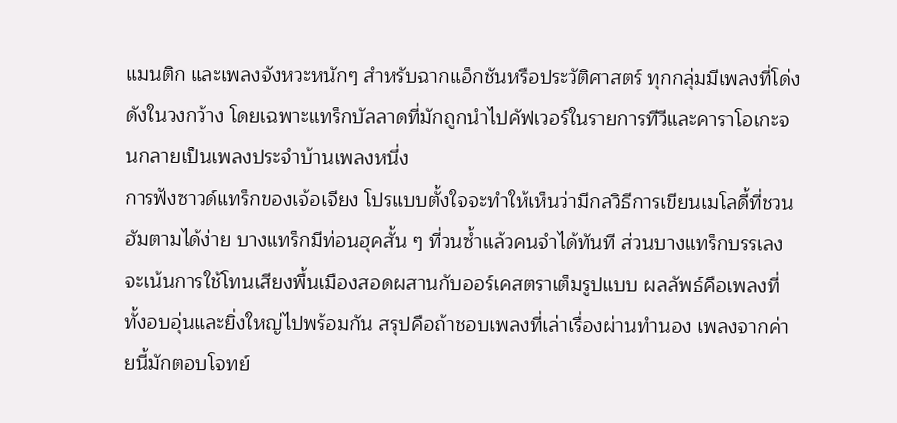แมนติก และเพลงจังหวะหนักๆ สำหรับฉากแอ็กชันหรือประวัติศาสตร์ ทุกกลุ่มมีเพลงที่โด่งดังในวงกว้าง โดยเฉพาะแทร็กบัลลาดที่มักถูกนำไปคัฟเวอร์ในรายการทีวีและคาราโอเกะจนกลายเป็นเพลงประจำบ้านเพลงหนึ่ง
การฟังซาวด์แทร็กของเจ้อเจียง โปรแบบตั้งใจจะทำให้เห็นว่ามีกลวิธีการเขียนเมโลดี้ที่ชวนฮัมตามได้ง่าย บางแทร็กมีท่อนฮุคสั้น ๆ ที่วนซ้ำแล้วคนจำได้ทันที ส่วนบางแทร็กบรรเลงจะเน้นการใช้โทนเสียงพื้นเมืองสอดผสานกับออร์เคสตราเต็มรูปแบบ ผลลัพธ์คือเพลงที่ทั้งอบอุ่นและยิ่งใหญ่ไปพร้อมกัน สรุปคือถ้าชอบเพลงที่เล่าเรื่องผ่านทำนอง เพลงจากค่ายนี้มักตอบโจทย์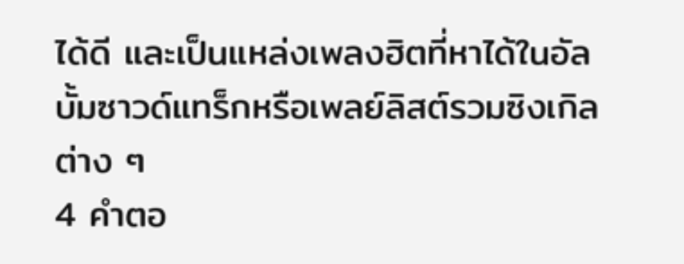ได้ดี และเป็นแหล่งเพลงฮิตที่หาได้ในอัลบั้มซาวด์แทร็กหรือเพลย์ลิสต์รวมซิงเกิลต่าง ๆ
4 คำตอ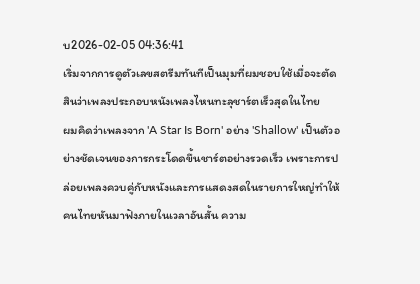บ2026-02-05 04:36:41
เริ่มจากการดูตัวเลขสตรีมทันทีเป็นมุมที่ผมชอบใช้เมื่อจะตัดสินว่าเพลงประกอบหนังเพลงไหนทะลุชาร์ตเร็วสุดในไทย
ผมคิดว่าเพลงจาก 'A Star Is Born' อย่าง 'Shallow' เป็นตัวอย่างชัดเจนของการกระโดดขึ้นชาร์ตอย่างรวดเร็ว เพราะการปล่อยเพลงควบคู่กับหนังและการแสดงสดในรายการใหญ่ทำให้คนไทยหันมาฟังภายในเวลาอันสั้น ความ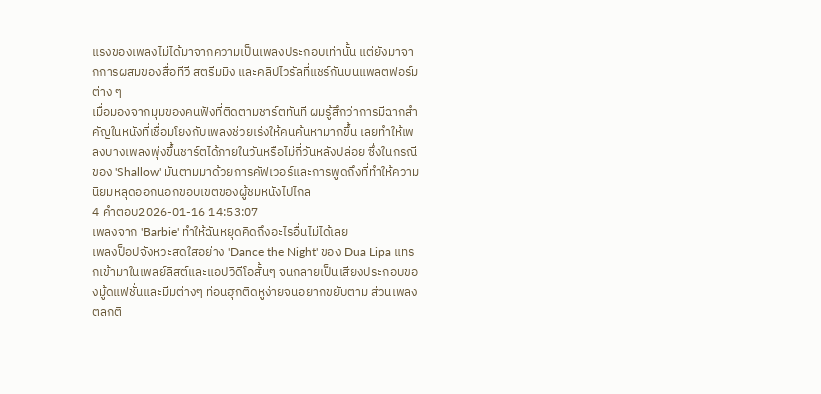แรงของเพลงไม่ได้มาจากความเป็นเพลงประกอบเท่านั้น แต่ยังมาจากการผสมของสื่อทีวี สตรีมมิง และคลิปไวรัลที่แชร์กันบนแพลตฟอร์มต่าง ๆ
เมื่อมองจากมุมของคนฟังที่ติดตามชาร์ตทันที ผมรู้สึกว่าการมีฉากสำคัญในหนังที่เชื่อมโยงกับเพลงช่วยเร่งให้คนค้นหามากขึ้น เลยทำให้เพลงบางเพลงพุ่งขึ้นชาร์ตได้ภายในวันหรือไม่กี่วันหลังปล่อย ซึ่งในกรณีของ 'Shallow' มันตามมาด้วยการคัฟเวอร์และการพูดถึงที่ทำให้ความนิยมหลุดออกนอกขอบเขตของผู้ชมหนังไปไกล
4 คำตอบ2026-01-16 14:53:07
เพลงจาก 'Barbie' ทำให้ฉันหยุดคิดถึงอะไรอื่นไม่ได้เลย
เพลงป็อปจังหวะสดใสอย่าง 'Dance the Night' ของ Dua Lipa แทรกเข้ามาในเพลย์ลิสต์และแอปวิดีโอสั้นๆ จนกลายเป็นเสียงประกอบของมู้ดแฟชั่นและมีมต่างๆ ท่อนฮุกติดหูง่ายจนอยากขยับตาม ส่วนเพลงตลกติ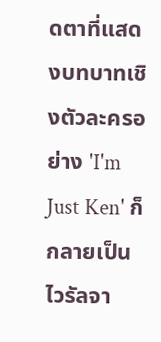ดตาที่แสดงบทบาทเชิงตัวละครอย่าง 'I'm Just Ken' ก็กลายเป็นไวรัลจา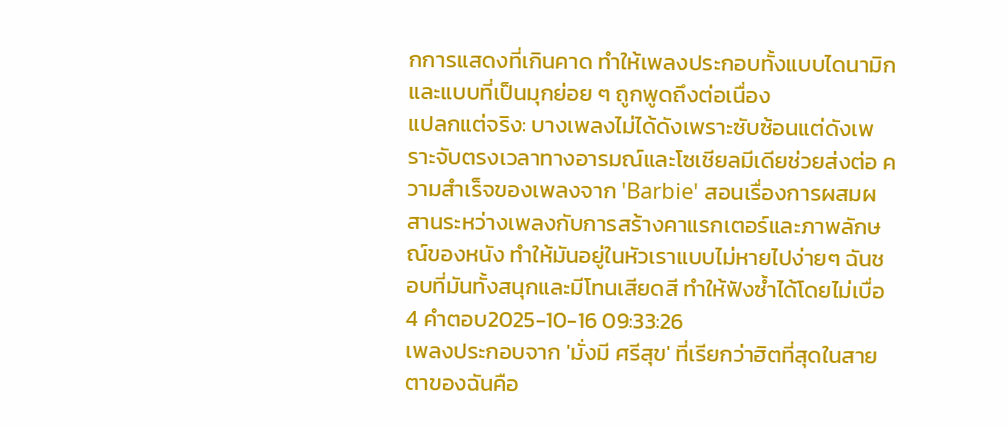กการแสดงที่เกินคาด ทำให้เพลงประกอบทั้งแบบไดนามิกและแบบที่เป็นมุกย่อย ๆ ถูกพูดถึงต่อเนื่อง
แปลกแต่จริง: บางเพลงไม่ได้ดังเพราะซับซ้อนแต่ดังเพราะจับตรงเวลาทางอารมณ์และโซเชียลมีเดียช่วยส่งต่อ ความสำเร็จของเพลงจาก 'Barbie' สอนเรื่องการผสมผสานระหว่างเพลงกับการสร้างคาแรกเตอร์และภาพลักษณ์ของหนัง ทำให้มันอยู่ในหัวเราแบบไม่หายไปง่ายๆ ฉันชอบที่มันทั้งสนุกและมีโทนเสียดสี ทำให้ฟังซ้ำได้โดยไม่เบื่อ
4 คำตอบ2025-10-16 09:33:26
เพลงประกอบจาก 'มั่งมี ศรีสุข' ที่เรียกว่าฮิตที่สุดในสายตาของฉันคือ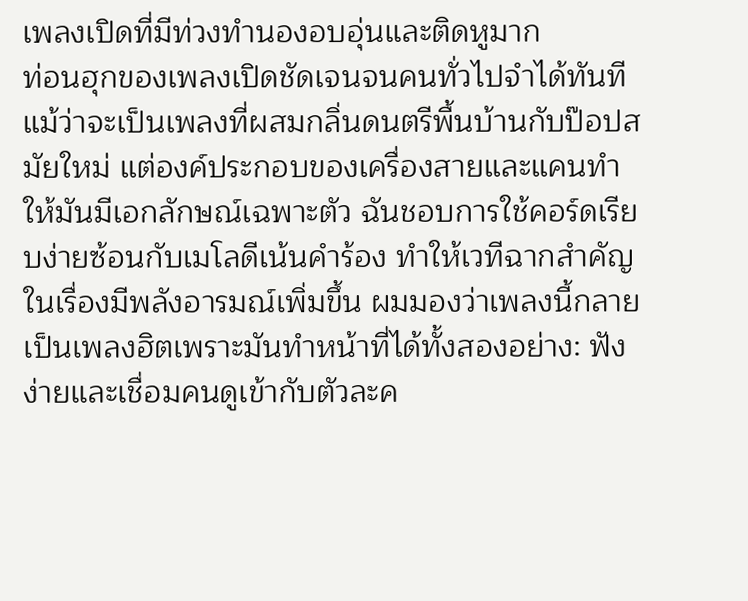เพลงเปิดที่มีท่วงทำนองอบอุ่นและติดหูมาก
ท่อนฮุกของเพลงเปิดชัดเจนจนคนทั่วไปจำได้ทันที แม้ว่าจะเป็นเพลงที่ผสมกลิ่นดนตรีพื้นบ้านกับป๊อปสมัยใหม่ แต่องค์ประกอบของเครื่องสายและแคนทำให้มันมีเอกลักษณ์เฉพาะตัว ฉันชอบการใช้คอร์ดเรียบง่ายซ้อนกับเมโลดีเน้นคำร้อง ทำให้เวทีฉากสำคัญในเรื่องมีพลังอารมณ์เพิ่มขึ้น ผมมองว่าเพลงนี้กลายเป็นเพลงฮิตเพราะมันทำหน้าที่ได้ทั้งสองอย่าง: ฟังง่ายและเชื่อมคนดูเข้ากับตัวละค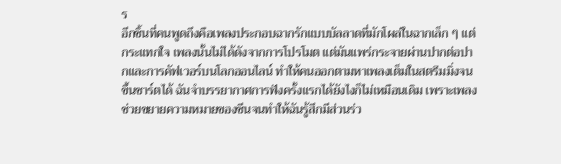ร
อีกชิ้นที่คนพูดถึงคือเพลงประกอบฉากรักแบบบัลลาดที่มักโผล่ในฉากเล็ก ๆ แต่กระแทกใจ เพลงนั้นไม่ได้ดังจากการโปรโมต แต่มันแพร่กระจายผ่านปากต่อปากและการคัฟเวอร์บนโลกออนไลน์ ทำให้คนออกตามหาเพลงเต็มในสตรีมมิ่งจนขึ้นชาร์ตได้ ฉันจำบรรยากาศการฟังครั้งแรกได้ยังไงก็ไม่เหมือนเดิม เพราะเพลงช่วยขยายความหมายของซีนจนทำให้ฉันรู้สึกมีส่วนร่ว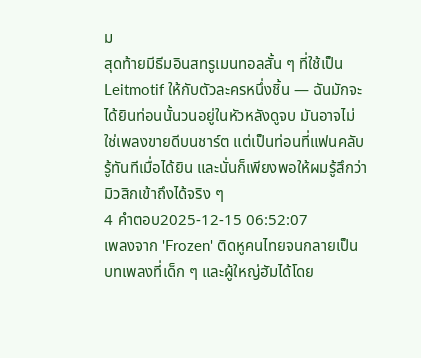ม
สุดท้ายมีธีมอินสทรูเมนทอลสั้น ๆ ที่ใช้เป็น Leitmotif ให้กับตัวละครหนึ่งชิ้น — ฉันมักจะได้ยินท่อนนั้นวนอยู่ในหัวหลังดูจบ มันอาจไม่ใช่เพลงขายดีบนชาร์ต แต่เป็นท่อนที่แฟนคลับรู้ทันทีเมื่อได้ยิน และนั่นก็เพียงพอให้ผมรู้สึกว่ามิวสิกเข้าถึงได้จริง ๆ
4 คำตอบ2025-12-15 06:52:07
เพลงจาก 'Frozen' ติดหูคนไทยจนกลายเป็นบทเพลงที่เด็ก ๆ และผู้ใหญ่ฮัมได้โดย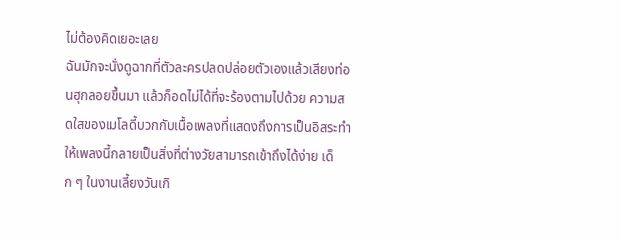ไม่ต้องคิดเยอะเลย
ฉันมักจะนั่งดูฉากที่ตัวละครปลดปล่อยตัวเองแล้วเสียงท่อนฮุกลอยขึ้นมา แล้วก็อดไม่ได้ที่จะร้องตามไปด้วย ความสดใสของเมโลดี้บวกกับเนื้อเพลงที่แสดงถึงการเป็นอิสระทำให้เพลงนี้กลายเป็นสิ่งที่ต่างวัยสามารถเข้าถึงได้ง่าย เด็ก ๆ ในงานเลี้ยงวันเกิ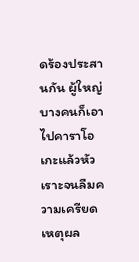ดร้องประสานกัน ผู้ใหญ่บางคนก็เอาไปคาราโอเกะแล้วหัวเราะจนลืมความเครียด เหตุผล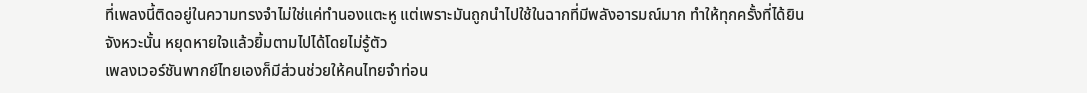ที่เพลงนี้ติดอยู่ในความทรงจำไม่ใช่แค่ทำนองแตะหู แต่เพราะมันถูกนำไปใช้ในฉากที่มีพลังอารมณ์มาก ทำให้ทุกครั้งที่ได้ยินจังหวะนั้น หยุดหายใจแล้วยิ้มตามไปได้โดยไม่รู้ตัว
เพลงเวอร์ชันพากย์ไทยเองก็มีส่วนช่วยให้คนไทยจำท่อน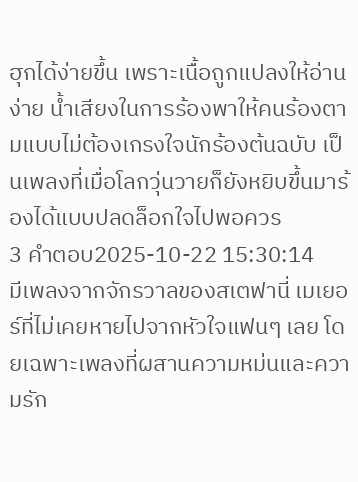ฮุกได้ง่ายขึ้น เพราะเนื้อถูกแปลงให้อ่านง่าย น้ำเสียงในการร้องพาให้คนร้องตามแบบไม่ต้องเกรงใจนักร้องต้นฉบับ เป็นเพลงที่เมื่อโลกวุ่นวายก็ยังหยิบขึ้นมาร้องได้แบบปลดล็อกใจไปพอควร
3 คำตอบ2025-10-22 15:30:14
มีเพลงจากจักรวาลของสเตฟานี่ เมเยอร์ที่ไม่เคยหายไปจากหัวใจแฟนๆ เลย โดยเฉพาะเพลงที่ผสานความหม่นและความรัก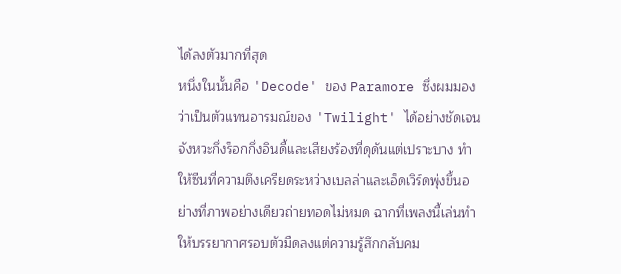ได้ลงตัวมากที่สุด
หนึ่งในนั้นคือ 'Decode' ของ Paramore ซึ่งผมมองว่าเป็นตัวแทนอารมณ์ของ 'Twilight' ได้อย่างชัดเจน จังหวะกึ่งร็อกกึ่งอินดี้และเสียงร้องที่ดุดันแต่เปราะบาง ทำให้ซีนที่ความตึงเครียดระหว่างเบลล่าและเอ็ดเวิร์ดพุ่งขึ้นอย่างที่ภาพอย่างเดียวถ่ายทอดไม่หมด ฉากที่เพลงนี้เล่นทำให้บรรยากาศรอบตัวมืดลงแต่ความรู้สึกกลับคม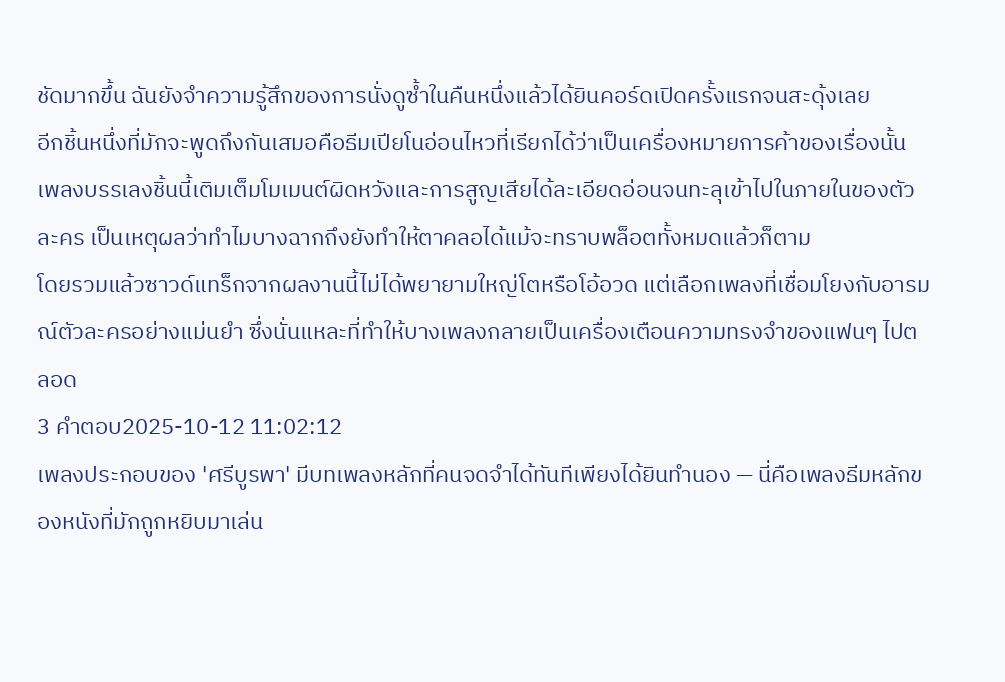ชัดมากขึ้น ฉันยังจำความรู้สึกของการนั่งดูซ้ำในคืนหนึ่งแล้วได้ยินคอร์ดเปิดครั้งแรกจนสะดุ้งเลย
อีกชิ้นหนึ่งที่มักจะพูดถึงกันเสมอคือธีมเปียโนอ่อนไหวที่เรียกได้ว่าเป็นเครื่องหมายการค้าของเรื่องนั้น เพลงบรรเลงชิ้นนี้เติมเต็มโมเมนต์ผิดหวังและการสูญเสียได้ละเอียดอ่อนจนทะลุเข้าไปในภายในของตัวละคร เป็นเหตุผลว่าทำไมบางฉากถึงยังทำให้ตาคลอได้แม้จะทราบพล็อตทั้งหมดแล้วก็ตาม
โดยรวมแล้วซาวด์แทร็กจากผลงานนี้ไม่ได้พยายามใหญ่โตหรือโอ้อวด แต่เลือกเพลงที่เชื่อมโยงกับอารมณ์ตัวละครอย่างแม่นยำ ซึ่งนั่นแหละที่ทำให้บางเพลงกลายเป็นเครื่องเตือนความทรงจำของแฟนๆ ไปตลอด
3 คำตอบ2025-10-12 11:02:12
เพลงประกอบของ 'ศรีบูรพา' มีบทเพลงหลักที่คนจดจำได้ทันทีเพียงได้ยินทำนอง — นี่คือเพลงธีมหลักของหนังที่มักถูกหยิบมาเล่น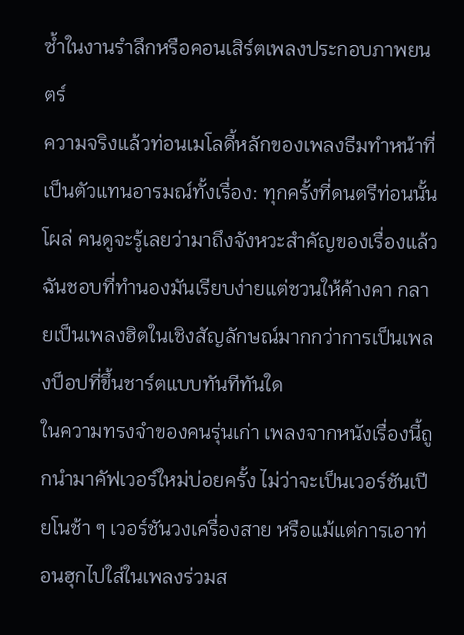ซ้ำในงานรำลึกหรือคอนเสิร์ตเพลงประกอบภาพยนตร์
ความจริงแล้วท่อนเมโลดี้หลักของเพลงธีมทำหน้าที่เป็นตัวแทนอารมณ์ทั้งเรื่อง: ทุกครั้งที่ดนตรีท่อนนั้นโผล่ คนดูจะรู้เลยว่ามาถึงจังหวะสำคัญของเรื่องแล้ว ฉันชอบที่ทำนองมันเรียบง่ายแต่ชวนให้ค้างคา กลายเป็นเพลงฮิตในเชิงสัญลักษณ์มากกว่าการเป็นเพลงป็อปที่ขึ้นชาร์ตแบบทันทีทันใด
ในความทรงจำของคนรุ่นเก่า เพลงจากหนังเรื่องนี้ถูกนำมาคัฟเวอร์ใหม่บ่อยครั้ง ไม่ว่าจะเป็นเวอร์ชันเปียโนช้า ๆ เวอร์ชันวงเครื่องสาย หรือแม้แต่การเอาท่อนฮุกไปใส่ในเพลงร่วมส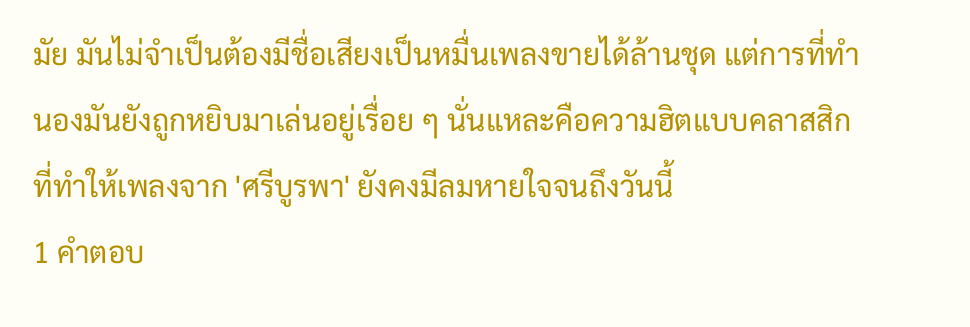มัย มันไม่จำเป็นต้องมีชื่อเสียงเป็นหมื่นเพลงขายได้ล้านชุด แต่การที่ทำนองมันยังถูกหยิบมาเล่นอยู่เรื่อย ๆ นั่นแหละคือความฮิตแบบคลาสสิก ที่ทำให้เพลงจาก 'ศรีบูรพา' ยังคงมีลมหายใจจนถึงวันนี้
1 คำตอบ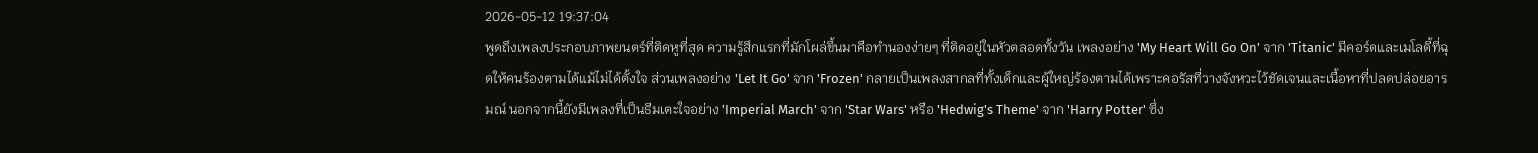2026-05-12 19:37:04
พูดถึงเพลงประกอบภาพยนตร์ที่ติดหูที่สุด ความรู้สึกแรกที่มักโผล่ขึ้นมาคือทำนองง่ายๆ ที่ติดอยู่ในหัวตลอดทั้งวัน เพลงอย่าง 'My Heart Will Go On' จาก 'Titanic' มีคอร์ดและเมโลดี้ที่ฉุดให้คนร้องตามได้แม้ไม่ได้ตั้งใจ ส่วนเพลงอย่าง 'Let It Go' จาก 'Frozen' กลายเป็นเพลงสากลที่ทั้งเด็กและผู้ใหญ่ร้องตามได้เพราะคอรัสที่วางจังหวะไว้ชัดเจนและเนื้อหาที่ปลดปล่อยอารมณ์ นอกจากนี้ยังมีเพลงที่เป็นธีมเตะใจอย่าง 'Imperial March' จาก 'Star Wars' หรือ 'Hedwig's Theme' จาก 'Harry Potter' ซึ่ง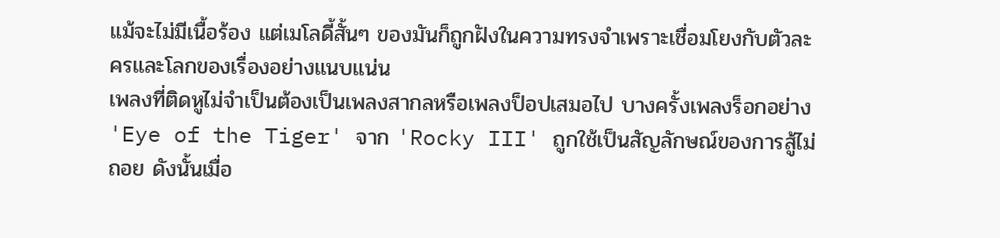แม้จะไม่มีเนื้อร้อง แต่เมโลดี้สั้นๆ ของมันก็ถูกฝังในความทรงจำเพราะเชื่อมโยงกับตัวละครและโลกของเรื่องอย่างแนบแน่น
เพลงที่ติดหูไม่จำเป็นต้องเป็นเพลงสากลหรือเพลงป็อปเสมอไป บางครั้งเพลงร็อกอย่าง 'Eye of the Tiger' จาก 'Rocky III' ถูกใช้เป็นสัญลักษณ์ของการสู้ไม่ถอย ดังนั้นเมื่อ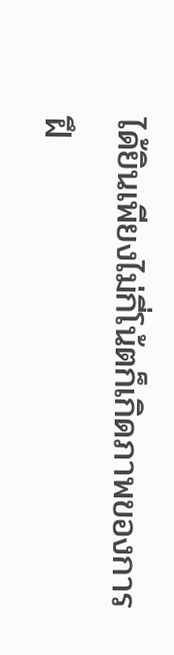ได้ยินเพียงไม่กี่โน้ตก็เกิดภาพของการฝึ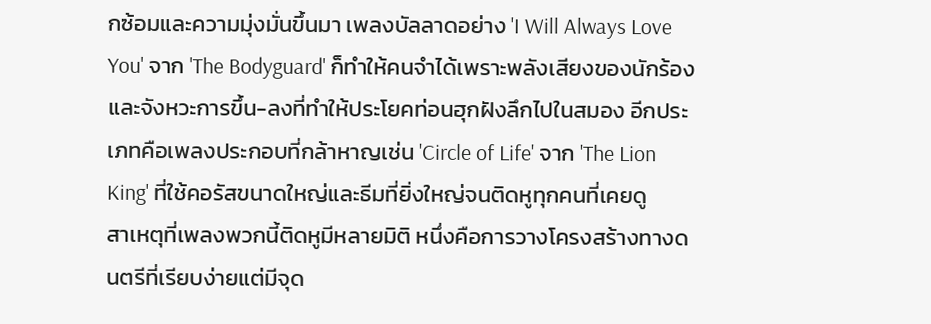กซ้อมและความมุ่งมั่นขึ้นมา เพลงบัลลาดอย่าง 'I Will Always Love You' จาก 'The Bodyguard' ก็ทำให้คนจำได้เพราะพลังเสียงของนักร้องและจังหวะการขึ้น-ลงที่ทำให้ประโยคท่อนฮุกฝังลึกไปในสมอง อีกประเภทคือเพลงประกอบที่กล้าหาญเช่น 'Circle of Life' จาก 'The Lion King' ที่ใช้คอรัสขนาดใหญ่และธีมที่ยิ่งใหญ่จนติดหูทุกคนที่เคยดู
สาเหตุที่เพลงพวกนี้ติดหูมีหลายมิติ หนึ่งคือการวางโครงสร้างทางดนตรีที่เรียบง่ายแต่มีจุด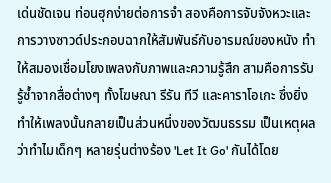เด่นชัดเจน ท่อนฮุกง่ายต่อการจำ สองคือการจับจังหวะและการวางซาวด์ประกอบฉากให้สัมพันธ์กับอารมณ์ของหนัง ทำให้สมองเชื่อมโยงเพลงกับภาพและความรู้สึก สามคือการรับรู้ซ้ำจากสื่อต่างๆ ทั้งโฆษณา รีรัน ทีวี และคาราโอเกะ ซึ่งยิ่งทำให้เพลงนั้นกลายเป็นส่วนหนึ่งของวัฒนธรรม เป็นเหตุผลว่าทำไมเด็กๆ หลายรุ่นต่างร้อง 'Let It Go' กันได้โดย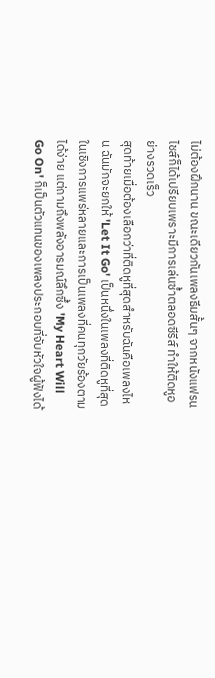ไม่ต้องฝึกนาน ขณะเดียวกันเพลงธีมสั้นๆ จากหนังแฟรนไชส์ก็ได้เปรียบเพราะมีการเล่นซ้ำตลอดซีรีส์ ทำให้ติดหูอย่างรวดเร็ว
สุดท้ายเมื่อต้องเลือกว่าที่ติดหูที่สุดสำหรับฉันคือเพลงไหน ฉันมักจะยกให้ 'Let It Go' เป็นหนึ่งในเพลงที่ติดหูที่สุดในเชิงการแพร่หลายและการเป็นเพลงที่คนทุกวัยร้องตามได้ง่าย แต่ถามถึงพลังอารมณ์ลึกซึ้ง 'My Heart Will Go On' ก็เป็นตัวแทนของเพลงประกอบที่จับหัวใจผู้ฟังได้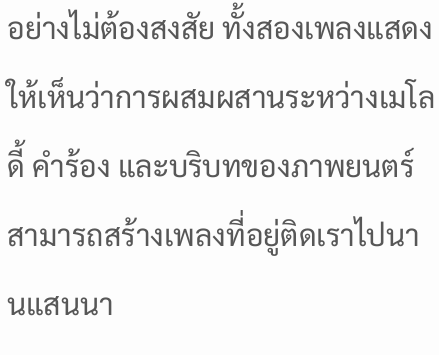อย่างไม่ต้องสงสัย ทั้งสองเพลงแสดงให้เห็นว่าการผสมผสานระหว่างเมโลดี้ คำร้อง และบริบทของภาพยนตร์สามารถสร้างเพลงที่อยู่ติดเราไปนานแสนนา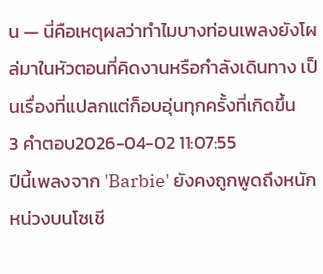น — นี่คือเหตุผลว่าทำไมบางท่อนเพลงยังโผล่มาในหัวตอนที่คิดงานหรือกำลังเดินทาง เป็นเรื่องที่แปลกแต่ก็อบอุ่นทุกครั้งที่เกิดขึ้น
3 คำตอบ2026-04-02 11:07:55
ปีนี้เพลงจาก 'Barbie' ยังคงถูกพูดถึงหนักหน่วงบนโซเชี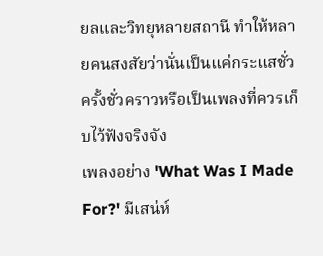ยลและวิทยุหลายสถานี ทำให้หลายคนสงสัยว่านั่นเป็นแค่กระแสชั่วครั้งชั่วคราวหรือเป็นเพลงที่ควรเก็บไว้ฟังจริงจัง
เพลงอย่าง 'What Was I Made For?' มีเสน่ห์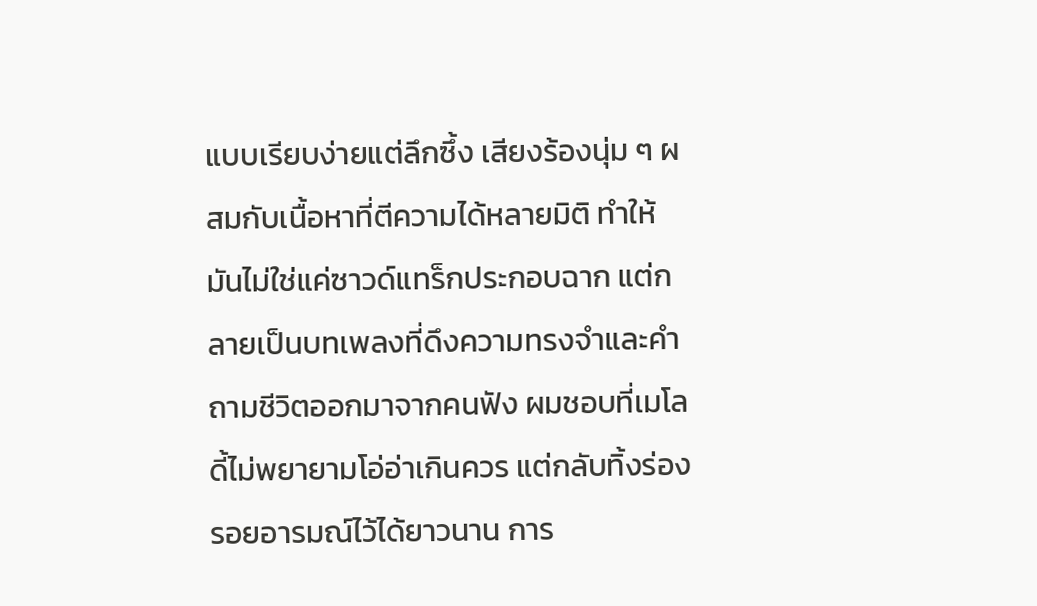แบบเรียบง่ายแต่ลึกซึ้ง เสียงร้องนุ่ม ๆ ผสมกับเนื้อหาที่ตีความได้หลายมิติ ทำให้มันไม่ใช่แค่ซาวด์แทร็กประกอบฉาก แต่กลายเป็นบทเพลงที่ดึงความทรงจำและคำถามชีวิตออกมาจากคนฟัง ผมชอบที่เมโลดี้ไม่พยายามโอ่อ่าเกินควร แต่กลับทิ้งร่องรอยอารมณ์ไว้ได้ยาวนาน การ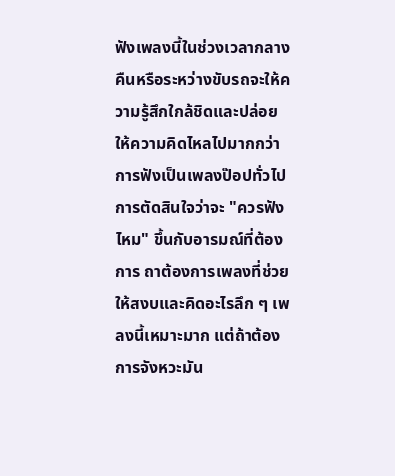ฟังเพลงนี้ในช่วงเวลากลางคืนหรือระหว่างขับรถจะให้ความรู้สึกใกล้ชิดและปล่อยให้ความคิดไหลไปมากกว่าการฟังเป็นเพลงป๊อปทั่วไป
การตัดสินใจว่าจะ "ควรฟังไหม" ขึ้นกับอารมณ์ที่ต้องการ ถาต้องการเพลงที่ช่วยให้สงบและคิดอะไรลึก ๆ เพลงนี้เหมาะมาก แต่ถ้าต้องการจังหวะมัน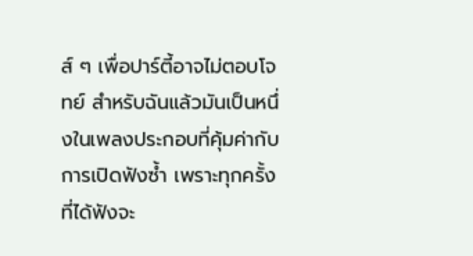ส์ ๆ เพื่อปาร์ตี้อาจไม่ตอบโจทย์ สำหรับฉันแล้วมันเป็นหนึ่งในเพลงประกอบที่คุ้มค่ากับการเปิดฟังซ้ำ เพราะทุกครั้งที่ได้ฟังจะ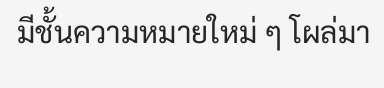มีชั้นความหมายใหม่ ๆ โผล่มา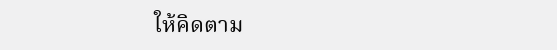ให้คิดตาม